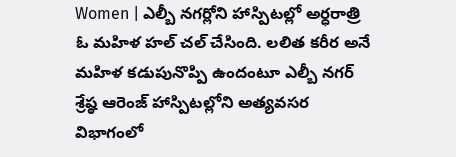Women | ఎల్బీ నగర్లోని హాస్పిటల్లో అర్ధరాత్రి ఓ మహిళ హల్ చల్ చేసింది. లలిత కరీర అనే మహిళ కడుపునొప్పి ఉందంటూ ఎల్బీ నగర్ శ్రేష్ఠ ఆరెంజ్ హాస్పిటల్లోని అత్యవసర విభాగంలో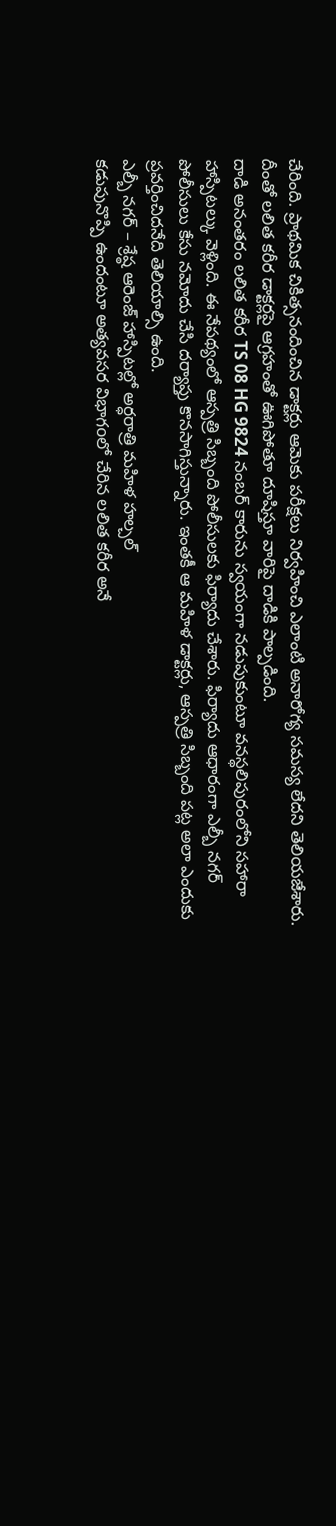చేరింది. ప్రాథమిక చికిత్సనందించిన డాక్టర్లు ఆమెకు పరీక్షలు నిర్వహించి ఎలాంటి అనారోగ్య సమస్య లేదని తెలియజేశారు. దీంతో లలిత కరీర డాక్టర్లపై ఆగ్రహంతో ఊగిపోతూ దూషిస్తూ వారిపై దాడికి పాల్పడింది.
దాడి అనంతరం లలిత కరీర TS 08 HG 9824 నంబర్ కారును స్వయంగా నడుపుకుంటూ వనస్థలిపురంలోని సహారా హాస్పిటల్కు వెళ్లింది. ఈ నేపథ్యంలో ఆస్పత్రి సిబ్బంది పోలీసులకు ఫిర్యాదు చేశారు. ఫిర్యాదు ఆధారంగా ఎల్బీ నగర్ పోలీసులు కేసు నమోదు చేసి దర్యాప్తు కొనసాగిస్తున్నారు. ఇంతకీ ఆ మహిళ డాక్టర్లు, ఆస్పత్రి సిబ్బంది పట్ల అలా ఎందుకు ప్రవర్తించిదనేది తెలియాల్సి ఉంది.
ఎల్బీ నగర్ – శ్రేష్ఠ ఆరెంజ్ హాస్పిటల్లో అర్ధరాత్రి మహిళ హల్చల్
కడుపునొప్పి ఉందంటూ అత్యవసర విభాగoలో చేరిన లలిత కరీర అనే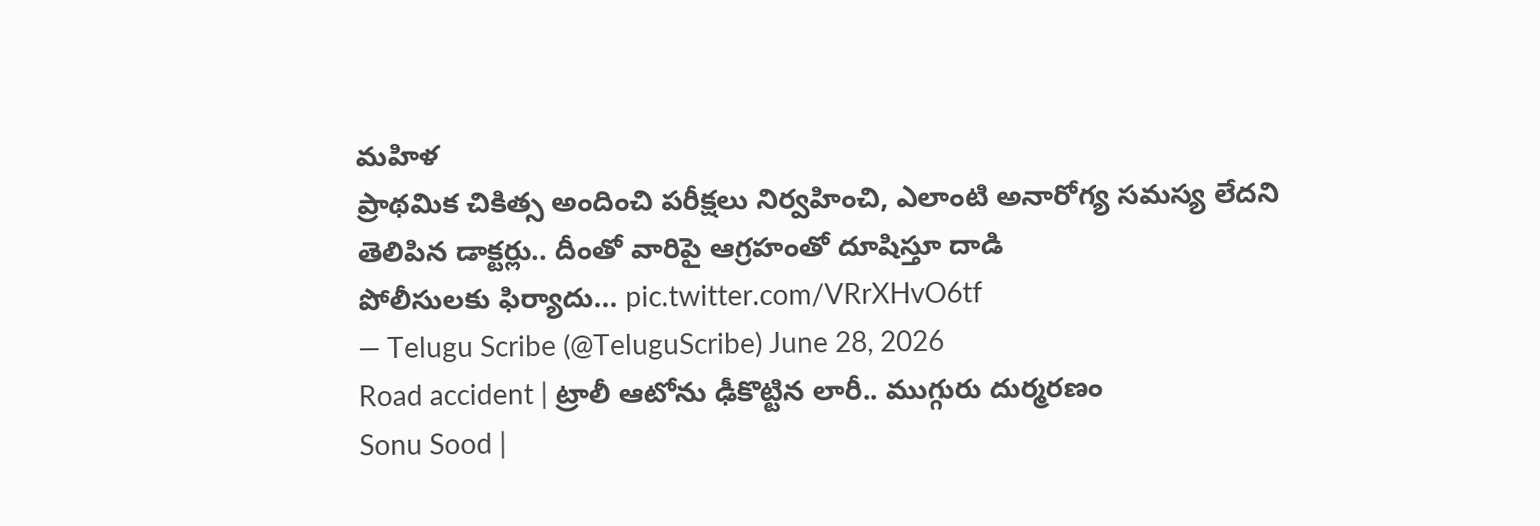మహిళ
ప్రాథమిక చికిత్స అందించి పరీక్షలు నిర్వహించి, ఎలాంటి అనారోగ్య సమస్య లేదని తెలిపిన డాక్టర్లు.. దీంతో వారిపై ఆగ్రహంతో దూషిస్తూ దాడి
పోలీసులకు ఫిర్యాదు… pic.twitter.com/VRrXHvO6tf
— Telugu Scribe (@TeluguScribe) June 28, 2026
Road accident | ట్రాలీ ఆటోను ఢీకొట్టిన లారీ.. ముగ్గురు దుర్మరణం
Sonu Sood |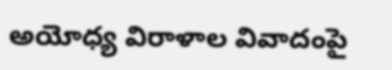అయోధ్య విరాళాల వివాదంపై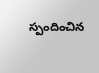స్పందించిన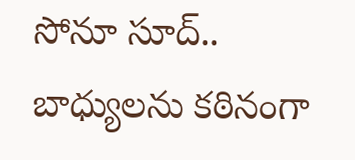సోనూ సూద్.. బాధ్యులను కఠినంగా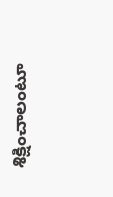శిక్షించాలంటూ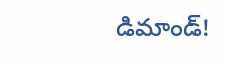డిమాండ్!